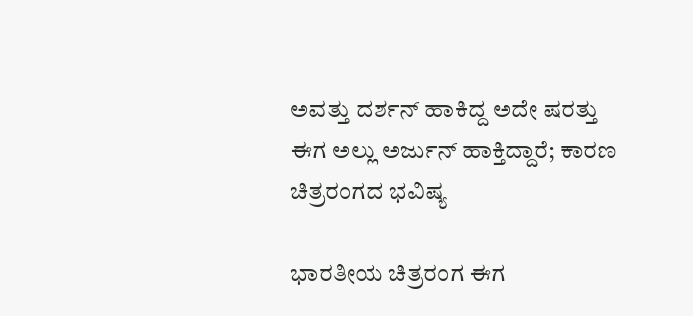ಅವತ್ತು ದರ್ಶನ್ ಹಾಕಿದ್ದ ಅದೇ ಷರತ್ತು ಈಗ ಅಲ್ಲು ಅರ್ಜುನ್ ಹಾಕ್ತಿದ್ದಾರೆ; ಕಾರಣ ಚಿತ್ರರಂಗದ ಭವಿಷ್ಯ

ಭಾರತೀಯ ಚಿತ್ರರಂಗ ಈಗ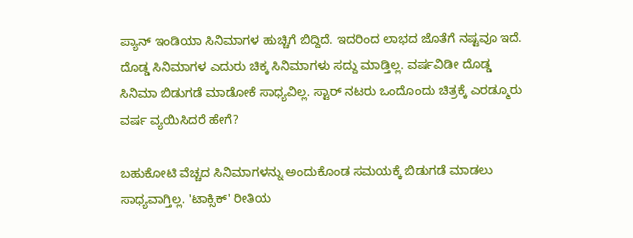ಪ್ಯಾನ್ ಇಂಡಿಯಾ ಸಿನಿಮಾಗಳ ಹುಚ್ಚಿಗೆ ಬಿದ್ದಿದೆ. ಇದರಿಂದ ಲಾಭದ ಜೊತೆಗೆ ನಷ್ಟವೂ ಇದೆ. ದೊಡ್ಡ ಸಿನಿಮಾಗಳ ಎದುರು ಚಿಕ್ಕ ಸಿನಿಮಾಗಳು ಸದ್ದು ಮಾಡ್ತಿಲ್ಲ. ವರ್ಷವಿಡೀ ದೊಡ್ಡ ಸಿನಿಮಾ ಬಿಡುಗಡೆ ಮಾಡೋಕೆ ಸಾಧ್ಯವಿಲ್ಲ. ಸ್ಟಾರ್ ನಟರು ಒಂದೊಂದು ಚಿತ್ರಕ್ಕೆ ಎರಡ್ಮೂರು ವರ್ಷ ವ್ಯಯಿಸಿದರೆ ಹೇಗೆ?

ಬಹುಕೋಟಿ ವೆಚ್ಚದ ಸಿನಿಮಾಗಳನ್ನು ಅಂದುಕೊಂಡ ಸಮಯಕ್ಕೆ ಬಿಡುಗಡೆ ಮಾಡಲು ಸಾಧ್ಯವಾಗ್ತಿಲ್ಲ. 'ಟಾಕ್ಸಿಕ್' ರೀತಿಯ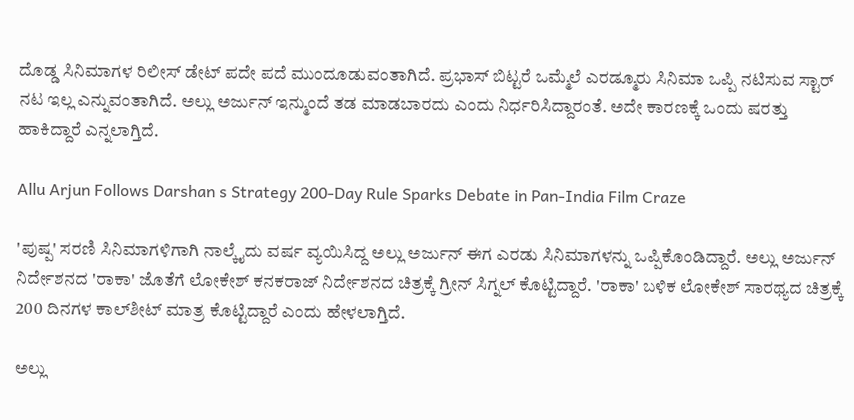ದೊಡ್ಡ ಸಿನಿಮಾಗಳ ರಿಲೀಸ್ ಡೇಟ್ ಪದೇ ಪದೆ ಮುಂದೂಡುವಂತಾಗಿದೆ. ಪ್ರಭಾಸ್ ಬಿಟ್ಟರೆ ಒಮ್ಮೆಲೆ ಎರಡ್ಮೂರು ಸಿನಿಮಾ ಒಪ್ಪಿ ನಟಿಸುವ ಸ್ಟಾರ್ ನಟ ಇಲ್ಲ ಎನ್ನುವಂತಾಗಿದೆ. ಅಲ್ಲು ಅರ್ಜುನ್ ಇನ್ಮುಂದೆ ತಡ ಮಾಡಬಾರದು ಎಂದು ನಿರ್ಧರಿಸಿದ್ದಾರಂತೆ. ಅದೇ ಕಾರಣಕ್ಕೆ ಒಂದು ಷರತ್ತು ಹಾಕಿದ್ದಾರೆ ಎನ್ನಲಾಗ್ತಿದೆ.

Allu Arjun Follows Darshan s Strategy 200-Day Rule Sparks Debate in Pan-India Film Craze

'ಪುಷ್ಪ' ಸರಣಿ ಸಿನಿಮಾಗಳಿಗಾಗಿ ನಾಲ್ಕೈದು ವರ್ಷ ವ್ಯಯಿಸಿದ್ದ ಅಲ್ಲು ಅರ್ಜುನ್ ಈಗ ಎರಡು ಸಿನಿಮಾಗಳನ್ನು ಒಪ್ಪಿಕೊಂಡಿದ್ದಾರೆ. ಅಲ್ಲು ಅರ್ಜುನ್ ನಿರ್ದೇಶನದ 'ರಾಕಾ' ಜೊತೆಗೆ ಲೋಕೇಶ್ ಕನಕರಾಜ್ ನಿರ್ದೇಶನದ ಚಿತ್ರಕ್ಕೆ ಗ್ರೀನ್ ಸಿಗ್ನಲ್ ಕೊಟ್ಟಿದ್ದಾರೆ. 'ರಾಕಾ' ಬಳಿಕ ಲೋಕೇಶ್ ಸಾರಥ್ಯದ ಚಿತ್ರಕ್ಕೆ 200 ದಿನಗಳ ಕಾಲ್‌ಶೀಟ್ ಮಾತ್ರ ಕೊಟ್ಟಿದ್ದಾರೆ ಎಂದು ಹೇಳಲಾಗ್ತಿದೆ.

ಅಲ್ಲು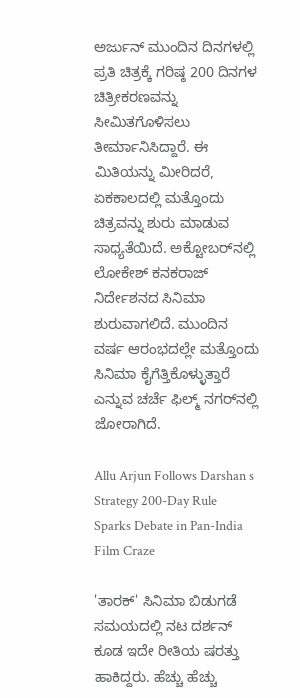ಅರ್ಜುನ್ ಮುಂದಿನ ದಿನಗಳಲ್ಲಿ ಪ್ರತಿ ಚಿತ್ರಕ್ಕೆ ಗರಿಷ್ಠ 200 ದಿನಗಳ ಚಿತ್ರೀಕರಣವನ್ನು ಸೀಮಿತಗೊಳಿಸಲು ತೀರ್ಮಾನಿಸಿದ್ದಾರೆ. ಈ ಮಿತಿಯನ್ನು ಮೀರಿದರೆ, ಏಕಕಾಲದಲ್ಲಿ ಮತ್ತೊಂದು ಚಿತ್ರವನ್ನು ಶುರು ಮಾಡುವ ಸಾಧ್ಯತೆಯಿದೆ. ಅಕ್ಟೋಬರ್‌ನಲ್ಲಿ ಲೋಕೇಶ್ ಕನಕರಾಜ್ ನಿರ್ದೇಶನದ ಸಿನಿಮಾ ಶುರುವಾಗಲಿದೆ. ಮುಂದಿನ ವರ್ಷ ಆರಂಭದಲ್ಲೇ ಮತ್ತೊಂದು ಸಿನಿಮಾ ಕೈಗೆತ್ತಿಕೊಳ್ಳುತ್ತಾರೆ ಎನ್ನುವ ಚರ್ಚೆ ಫಿಲ್ಮ್‌ ನಗರ್‌ನಲ್ಲಿ ಜೋರಾಗಿದೆ.

Allu Arjun Follows Darshan s Strategy 200-Day Rule Sparks Debate in Pan-India Film Craze

'ತಾರಕ್' ಸಿನಿಮಾ ಬಿಡುಗಡೆ ಸಮಯದಲ್ಲಿ ನಟ ದರ್ಶನ್ ಕೂಡ ಇದೇ ರೀತಿಯ ಷರತ್ತು ಹಾಕಿದ್ದರು. ಹೆಚ್ಚು ಹೆಚ್ಚು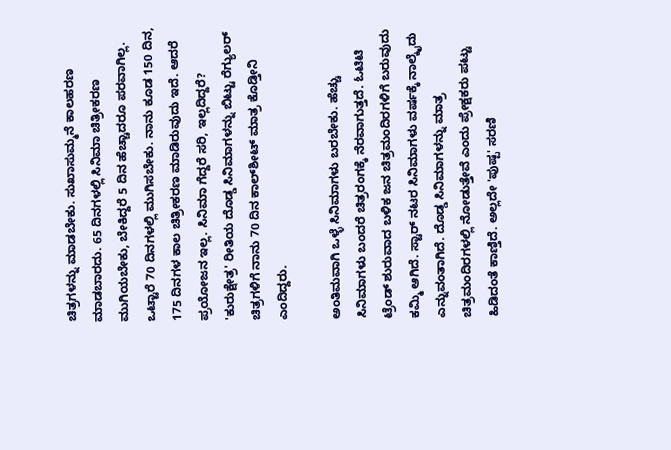ಚಿತ್ರಗಳನ್ನು ಮಾಡಬೇಕು. ಸುಖಾಸುಮ್ಮನೆ ಕಾಲಹರಣ ಮಾಡಬಾರದು. 65 ದಿನಗಳಲ್ಲಿ ಸಿನಿಮಾ ಚಿತ್ರೀಕರಣ ಮುಗಿಯಬೇಕು, ಬೇಕಿದ್ದರೆ 5 ದಿನ ಹೆಚ್ಚಾದರೂ ಪರವಾಗಿಲ್ಲ. ಒಟ್ಟಾರೆ 70 ದಿನಗಳಲ್ಲಿ ಮುಗಿಸಬೇಕು. ನಾನು ಕೂಡ 150 ದಿನ, 175 ದಿನಗಳ ಕಾಲ ಚಿತ್ರೀಕರಣ ಮಾಡಿರುವುದು ಇದೆ. ಆದರೆ ಪ್ರಯೋಜನ ಇಲ್ಲ. ಸಿನಿಮಾ ಗೆದ್ದರೆ ಸರಿ, ಇಲ್ಲದಿದ್ದರೆ? 'ಕುರುಕ್ಷೇತ್ರ' ರೀತಿಯ ದೊಡ್ಡ ಸಿನಿಮಾಗಳನ್ನು ಬಿಟ್ಟು ರೆಗ್ಯುಲರ್ ಚಿತ್ರಗಳಿಗೆ ನಾನು 70 ದಿನ ಕಾಲ್‌ಶೀಟ್ ಮಾತ್ರ ಕೊಡ್ತೀನಿ ಎಂದಿದ್ದರು.

ಅಂತಿಮವಾಗಿ ಒಳ್ಳೆ ಸಿನಿಮಾಗಳು ಬರಬೇಕು. ಹೆಚ್ಚು ಸಿನಿಮಾಗಳು ಬಂದರೆ ಚಿತ್ರರಂಗಕ್ಕೆ ನೆರವಾಗುತ್ತದೆ. ಓಟಿಟಿ ಟ್ರೆಂಡ್ ಶುರುವಾದ ಬಳಿಕ ಜನ ಚಿತ್ರಮಂದಿರಗಳಿಗೆ ಬರುವುದು ಕಮ್ಮಿ ಆಗಿದೆ. ಸ್ಟಾರ್ ನಟರ ಸಿನಿಮಾಗಳು ವರ್ಷಕ್ಕೆ ನಾಲ್ಕೈದು ಎನ್ನುವಂತಾಗಿದೆ. ದೊಡ್ಡ ಸಿನಿಮಾಗಳನ್ನು ಮಾತ್ರ ಚಿತ್ರಮಂದಿರಗಳಲ್ಲಿ ನೋಡುತ್ತೇವೆ ಎಂದು ಪ್ರೇಕ್ಷಕರು ಪಟ್ಟು ಹಿಡಿದಂತೆ ಕಾಣ್ತಿದೆ. ಅಲ್ಲದೇ 'ಪುಷ್ಪ' ಸರಣಿ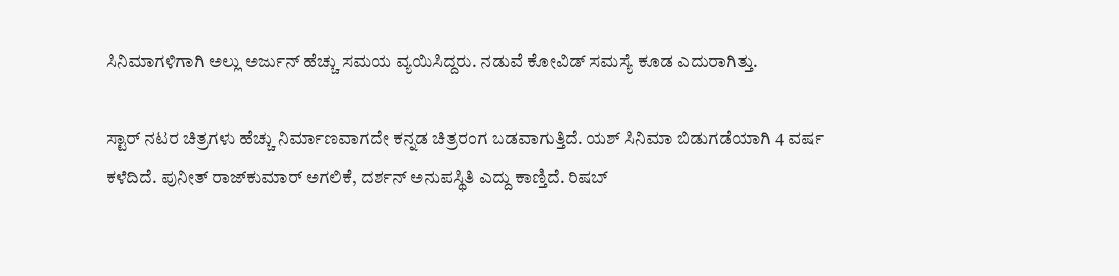ಸಿನಿಮಾಗಳಿಗಾಗಿ ಅಲ್ಲು ಅರ್ಜುನ್ ಹೆಚ್ಚು ಸಮಯ ವ್ಯಯಿಸಿದ್ದರು. ನಡುವೆ ಕೋವಿಡ್ ಸಮಸ್ಯೆ ಕೂಡ ಎದುರಾಗಿತ್ತು.

ಸ್ಟಾರ್ ನಟರ ಚಿತ್ರಗಳು ಹೆಚ್ಚು ನಿರ್ಮಾಣವಾಗದೇ ಕನ್ನಡ ಚಿತ್ರರಂಗ ಬಡವಾಗುತ್ತಿದೆ. ಯಶ್ ಸಿನಿಮಾ ಬಿಡುಗಡೆಯಾಗಿ 4 ವರ್ಷ ಕಳೆದಿದೆ. ಪುನೀತ್ ರಾಜ್‌ಕುಮಾರ್ ಅಗಲಿಕೆ, ದರ್ಶನ್ ಅನುಪಸ್ಥಿತಿ ಎದ್ದು ಕಾಣ್ತಿದೆ. ರಿಷಬ್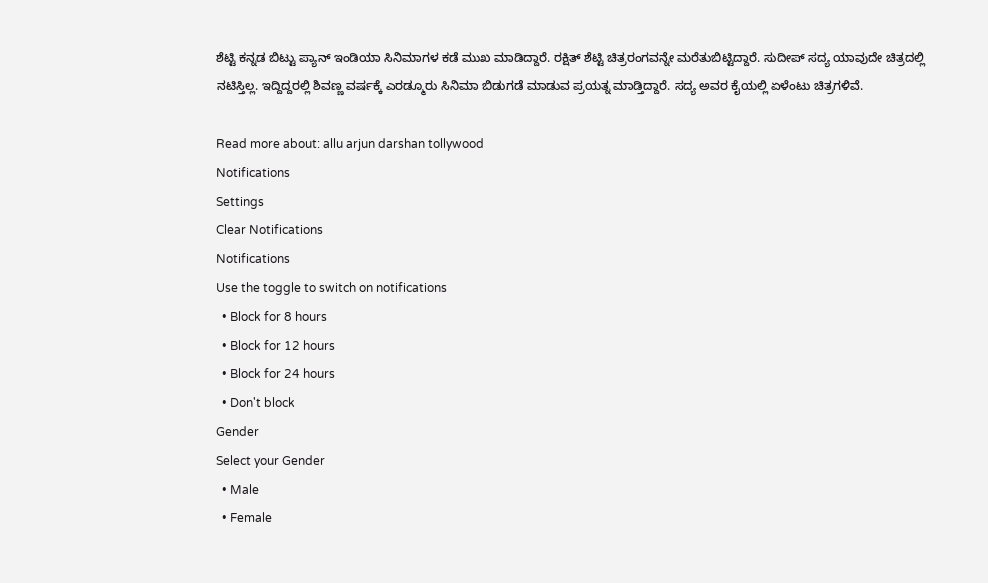ಶೆಟ್ಟಿ ಕನ್ನಡ ಬಿಟ್ಟು ಪ್ಯಾನ್ ಇಂಡಿಯಾ ಸಿನಿಮಾಗಳ ಕಡೆ ಮುಖ ಮಾಡಿದ್ದಾರೆ. ರಕ್ಷಿತ್ ಶೆಟ್ಟಿ ಚಿತ್ರರಂಗವನ್ನೇ ಮರೆತುಬಿಟ್ಟಿದ್ದಾರೆ. ಸುದೀಪ್ ಸದ್ಯ ಯಾವುದೇ ಚಿತ್ರದಲ್ಲಿ ನಟಿಸ್ತಿಲ್ಲ. ಇದ್ದಿದ್ದರಲ್ಲಿ ಶಿವಣ್ಣ ವರ್ಷಕ್ಕೆ ಎರಡ್ಮೂರು ಸಿನಿಮಾ ಬಿಡುಗಡೆ ಮಾಡುವ ಪ್ರಯತ್ನ ಮಾಡ್ತಿದ್ದಾರೆ. ಸದ್ಯ ಅವರ ಕೈಯಲ್ಲಿ ಏಳೆಂಟು ಚಿತ್ರಗಳಿವೆ.

Read more about: allu arjun darshan tollywood
Notifications
Settings
Clear Notifications
Notifications
Use the toggle to switch on notifications
  • Block for 8 hours
  • Block for 12 hours
  • Block for 24 hours
  • Don't block
Gender
Select your Gender
  • Male
  • Female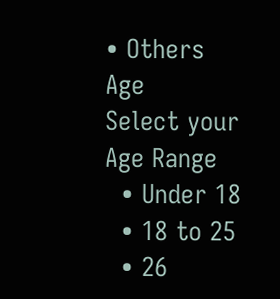• Others
Age
Select your Age Range
  • Under 18
  • 18 to 25
  • 26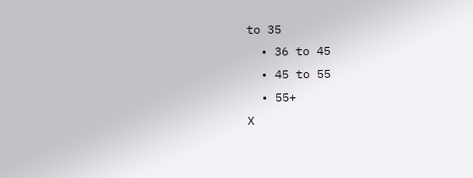to 35
  • 36 to 45
  • 45 to 55
  • 55+
X